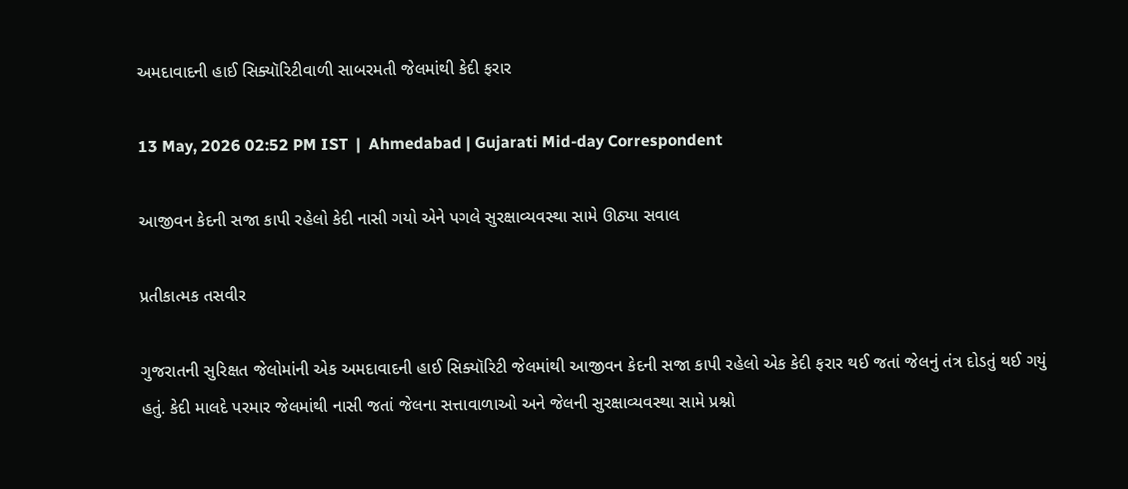અમદાવાદની હાઈ સિક્યૉરિટીવાળી સાબરમતી જેલમાંથી કેદી ફરાર

13 May, 2026 02:52 PM IST  |  Ahmedabad | Gujarati Mid-day Correspondent

આજીવન કેદની સજા કાપી રહેલો કેદી નાસી ગયો એને પગલે સુરક્ષાવ્યવસ્થા સામે ઊઠ્યા સવાલ

પ્રતીકાત્મક તસવીર

ગુજરાતની સુરિક્ષત જેલોમાંની એક અમદાવાદની હાઈ સિક્યૉરિટી જેલમાંથી આજીવન કેદની સજા કાપી રહેલો એક કેદી ફરાર થઈ જતાં જેલનું તંત્ર દોડતું થઈ ગયું હતું. કેદી માલદે પરમાર જેલમાંથી નાસી જતાં જેલના સત્તાવાળાઓ અને જેલની સુરક્ષાવ્યવસ્થા સામે પ્રશ્નો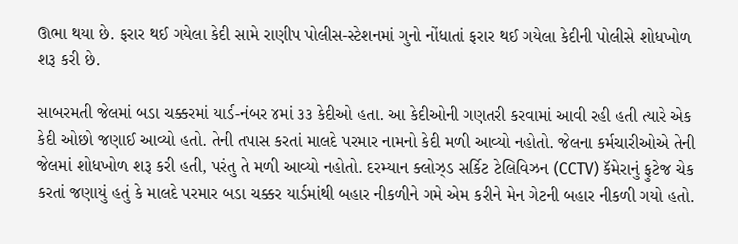ઊભા થયા છે. ફરાર થઈ ગયેલા કેદી સામે રાણીપ પોલીસ-સ્ટેશનમાં ગુનો નોંધાતાં ફરાર થઈ ગયેલા કેદીની પોલીસે શોધખોળ શરૂ કરી છે.

સાબરમતી જેલમાં બડા ચક્કરમાં યાર્ડ-નંબર ૪માં ૩૩ કેદીઓ હતા. આ કેદીઓની ગણતરી કરવામાં આવી રહી હતી ત્યારે એક કેદી ઓછો જણાઈ આવ્યો હતો. તેની તપાસ કરતાં માલદે પરમાર નામનો કેદી મળી આવ્યો નહોતો. જેલના કર્મચારીઓએ તેની જેલમાં શોધખોળ શરૂ કરી હતી, પરંતુ તે મળી આવ્યો નહોતો. દરમ્યાન ક્લોઝ્ડ સર્કિટ ટેલિવિઝન (CCTV) કૅમેરાનું ફુટેજ ચેક કરતાં જણાયું હતું કે માલદે પરમાર બડા ચક્કર યાર્ડમાંથી બહાર નીકળીને ગમે એમ કરીને મેન ગેટની બહાર નીકળી ગયો હતો.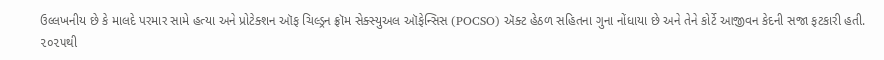ઉલ્લખનીય છે કે માલદે પરમાર સામે હત્યા અને પ્રોટેક્શન ઑફ ચિલ્ડ્રન ફ્રૉમ સેક્સ્યુઅલ ઑફેન્સિસ (POCSO) ઍક્ટ હેઠળ સહિતના ગુના નોંધાયા છે અને તેને કોર્ટે આજીવન કેદની સજા ફટકારી હતી. ૨૦૨૫થી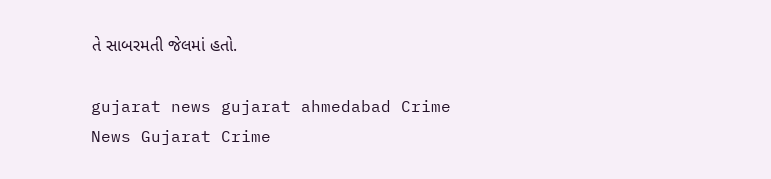તે સાબરમતી જેલમાં હતો.

gujarat news gujarat ahmedabad Crime News Gujarat Crime